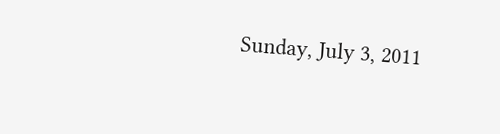Sunday, July 3, 2011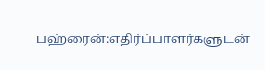பஹ்ரைன்:எதிர்ப்பாளர்களுடன்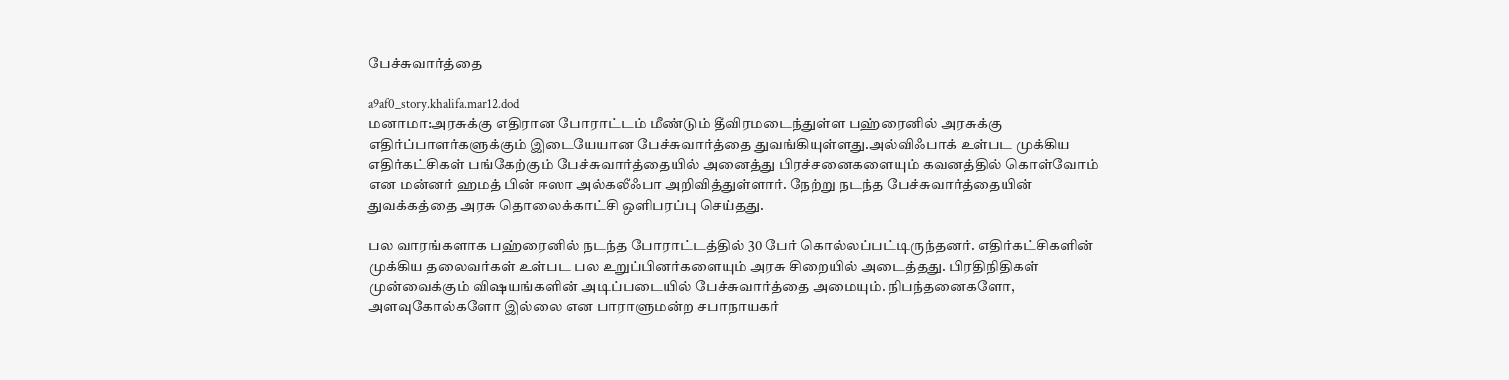பேச்சுவார்த்தை

a9af0_story.khalifa.mar12.dod
மனாமா:அரசுக்கு எதிரான போராட்டம் மீண்டும் தீவிரமடைந்துள்ள பஹ்ரைனில் அரசுக்கு எதிர்ப்பாளர்களுக்கும் இடையேயான பேச்சுவார்த்தை துவங்கியுள்ளது.அல்விஃபாக் உள்பட முக்கிய எதிர்கட்சிகள் பங்கேற்கும் பேச்சுவார்த்தையில் அனைத்து பிரச்சனைகளையும் கவனத்தில் கொள்வோம் என மன்னர் ஹமத் பின் ஈஸா அல்கலீஃபா அறிவித்துள்ளார். நேற்று நடந்த பேச்சுவார்த்தையின் துவக்கத்தை அரசு தொலைக்காட்சி ஒளிபரப்பு செய்தது.

பல வாரங்களாக பஹ்ரைனில் நடந்த போராட்டத்தில் 30 பேர் கொல்லப்பட்டிருந்தனர். எதிர்கட்சிகளின் முக்கிய தலைவர்கள் உள்பட பல உறுப்பினர்களையும் அரசு சிறையில் அடைத்தது. பிரதிநிதிகள் முன்வைக்கும் விஷயங்களின் அடிப்படையில் பேச்சுவார்த்தை அமையும். நிபந்தனைகளோ, அளவுகோல்களோ இல்லை என பாராளுமன்ற சபாநாயகர்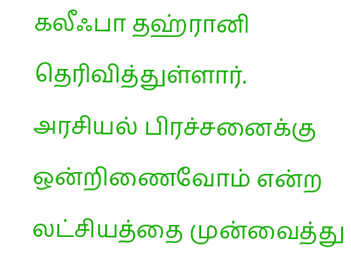கலீஃபா தஹ்ரானி தெரிவித்துள்ளார். அரசியல் பிரச்சனைக்கு ஒன்றிணைவோம் என்ற லட்சியத்தை முன்வைத்து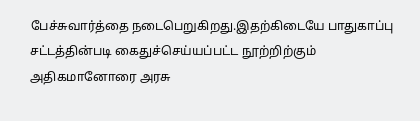பேச்சுவார்த்தை நடைபெறுகிறது.இதற்கிடையே பாதுகாப்பு சட்டத்தின்படி கைதுச்செய்யப்பட்ட நூற்றிற்கும் அதிகமானோரை அரசு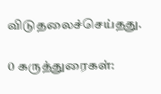விடுதலைச்செய்தது.

0 கருத்துரைகள்: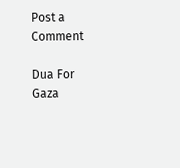Post a Comment

Dua For Gaza